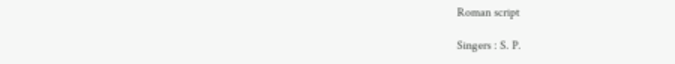Roman script

Singers : S. P.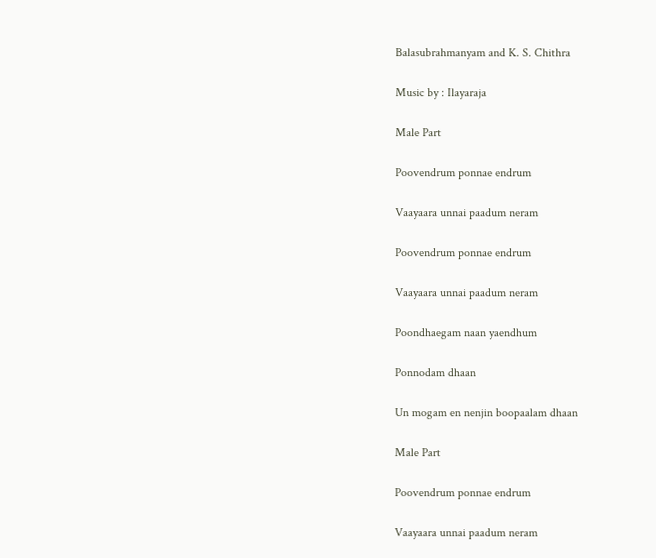Balasubrahmanyam and K. S. Chithra

Music by : Ilayaraja

Male Part

Poovendrum ponnae endrum

Vaayaara unnai paadum neram

Poovendrum ponnae endrum

Vaayaara unnai paadum neram

Poondhaegam naan yaendhum

Ponnodam dhaan

Un mogam en nenjin boopaalam dhaan

Male Part

Poovendrum ponnae endrum

Vaayaara unnai paadum neram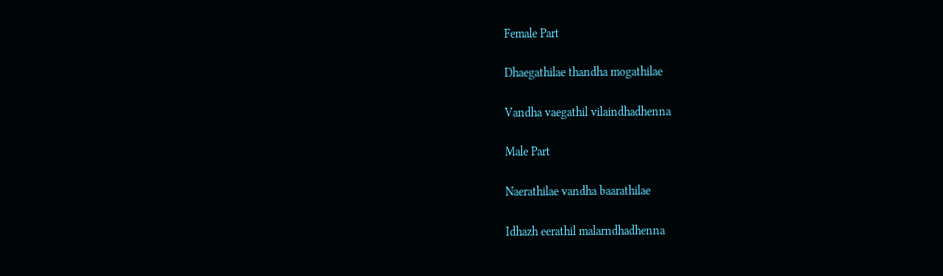Female Part

Dhaegathilae thandha mogathilae

Vandha vaegathil vilaindhadhenna

Male Part

Naerathilae vandha baarathilae

Idhazh eerathil malarndhadhenna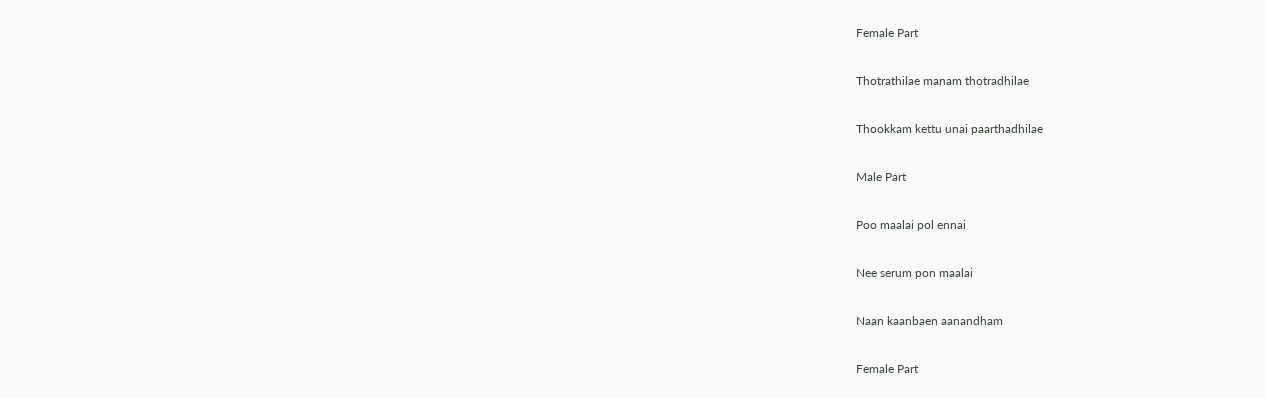Female Part

Thotrathilae manam thotradhilae

Thookkam kettu unai paarthadhilae

Male Part

Poo maalai pol ennai

Nee serum pon maalai

Naan kaanbaen aanandham

Female Part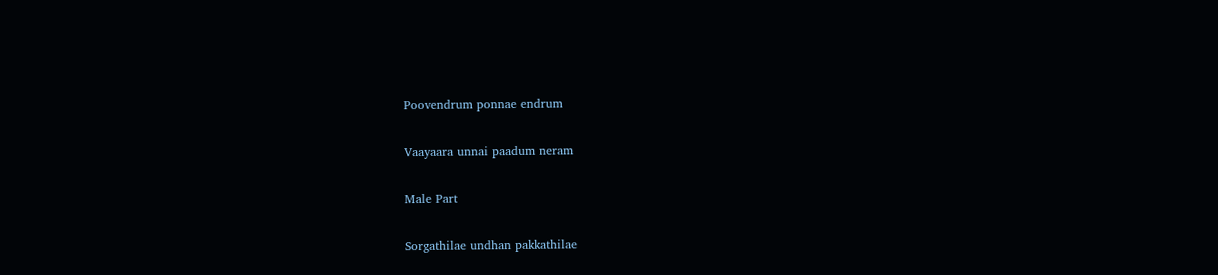Poovendrum ponnae endrum

Vaayaara unnai paadum neram

Male Part

Sorgathilae undhan pakkathilae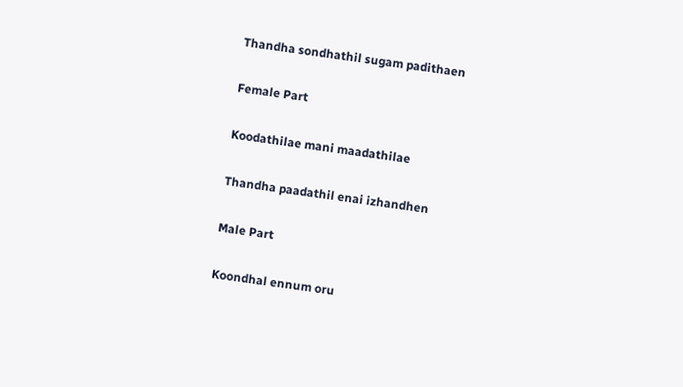Thandha sondhathil sugam padithaen

Female Part

Koodathilae mani maadathilae

Thandha paadathil enai izhandhen

Male Part

Koondhal ennum oru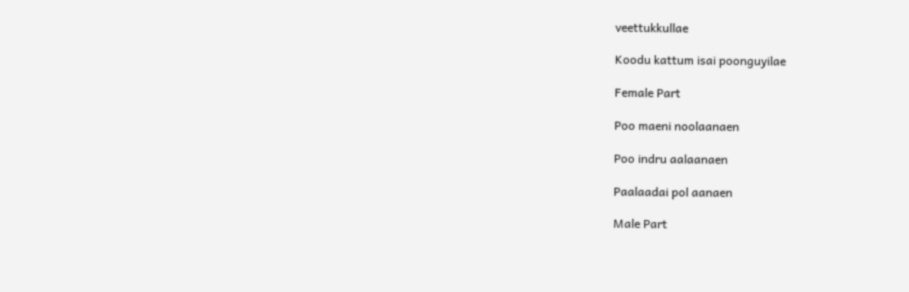veettukkullae

Koodu kattum isai poonguyilae

Female Part

Poo maeni noolaanaen

Poo indru aalaanaen

Paalaadai pol aanaen

Male Part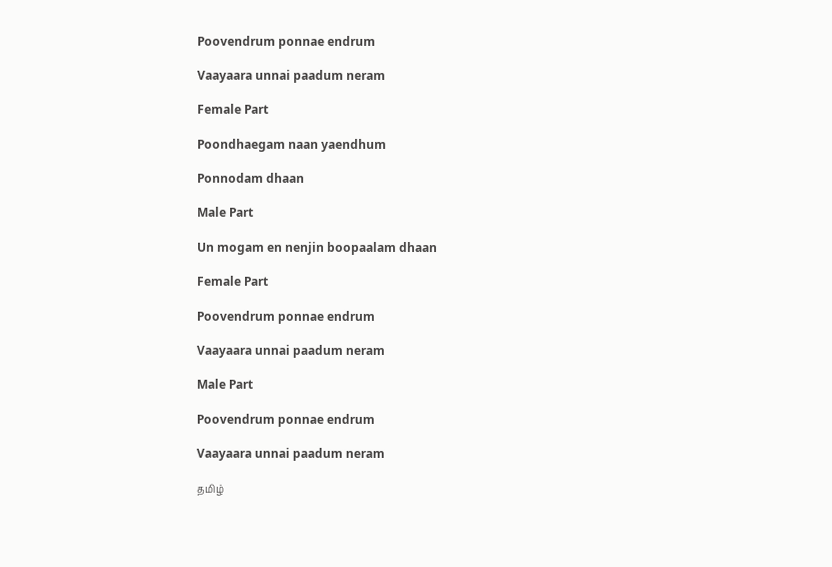Poovendrum ponnae endrum

Vaayaara unnai paadum neram

Female Part

Poondhaegam naan yaendhum

Ponnodam dhaan

Male Part

Un mogam en nenjin boopaalam dhaan

Female Part

Poovendrum ponnae endrum

Vaayaara unnai paadum neram

Male Part

Poovendrum ponnae endrum

Vaayaara unnai paadum neram

தமிழ்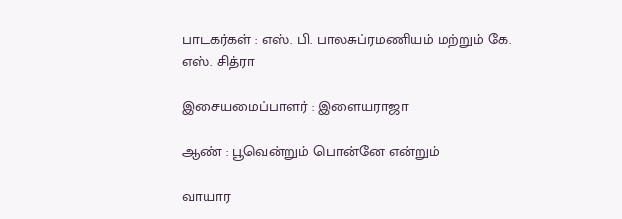பாடகர்கள் : எஸ். பி. பாலசுப்ரமணியம் மற்றும் கே. எஸ். சித்ரா

இசையமைப்பாளர் : இளையராஜா

ஆண் : பூவென்றும் பொன்னே என்றும்

வாயார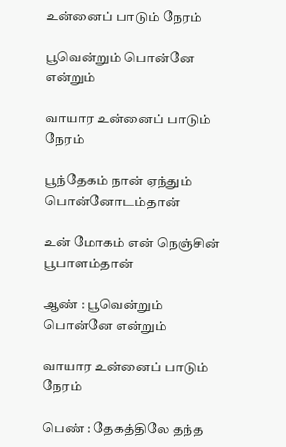உன்னைப் பாடும் நேரம்

பூவென்றும் பொன்னே என்றும்

வாயார உன்னைப் பாடும் நேரம்

பூந்தேகம் நான் ஏந்தும் பொன்னோடம்தான்

உன் மோகம் என் நெஞ்சின் பூபாளம்தான்

ஆண் : பூவென்றும் பொன்னே என்றும்

வாயார உன்னைப் பாடும் நேரம்

பெண் : தேகத்திலே தந்த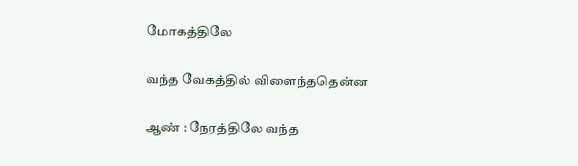மோகத்திலே

வந்த வேகத்தில் விளைந்ததென்ன

ஆண் : நேரத்திலே வந்த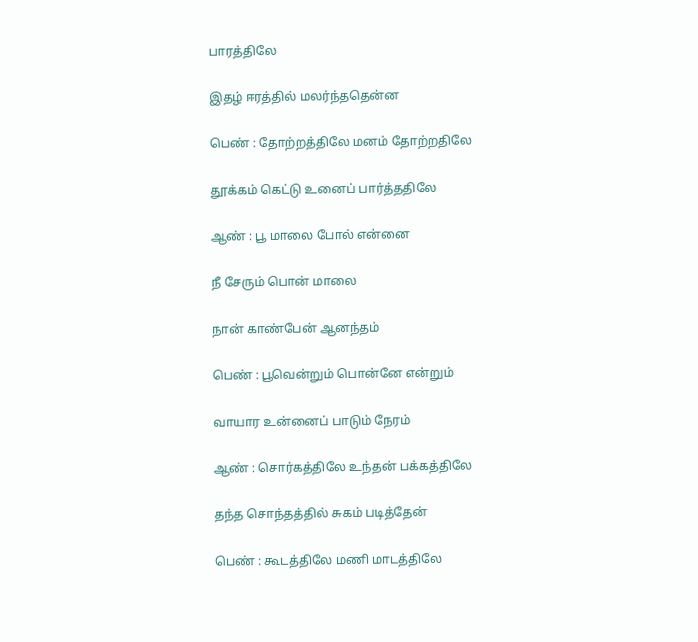பாரத்திலே

இதழ் ஈரத்தில் மலர்ந்ததென்ன

பெண் : தோற்றத்திலே மனம் தோற்றதிலே

தூக்கம் கெட்டு உனைப் பார்த்ததிலே

ஆண் : பூ மாலை போல் என்னை

நீ சேரும் பொன் மாலை

நான் காண்பேன் ஆனந்தம்

பெண் : பூவென்றும் பொன்னே என்றும்

வாயார உன்னைப் பாடும் நேரம்

ஆண் : சொர்கத்திலே உந்தன் பக்கத்திலே

தந்த சொந்தத்தில் சுகம் படித்தேன்

பெண் : கூடத்திலே மணி மாடத்திலே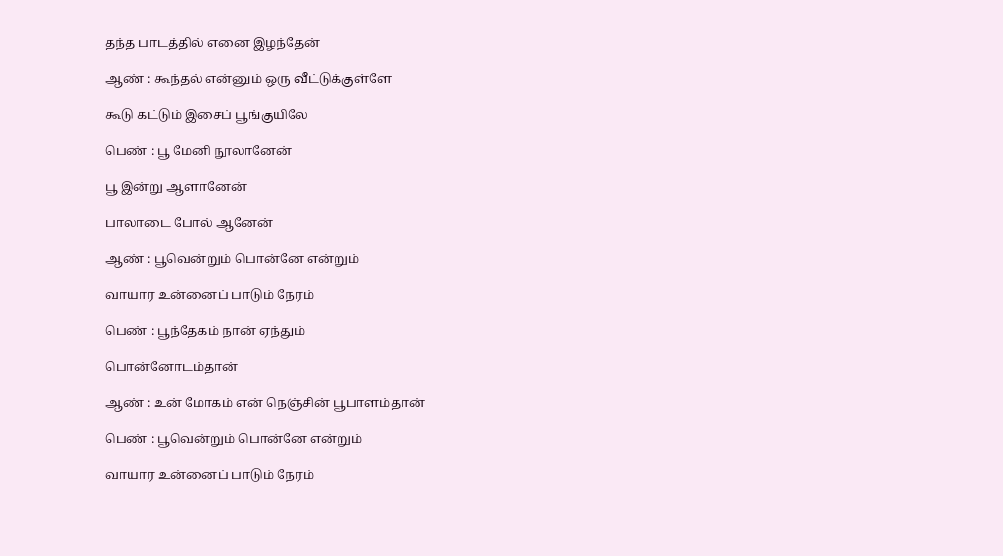தந்த பாடத்தில் எனை இழந்தேன்

ஆண் : கூந்தல் என்னும் ஒரு வீட்டுக்குள்ளே

கூடு கட்டும் இசைப் பூங்குயிலே

பெண் : பூ மேனி நூலானேன்

பூ இன்று ஆளானேன்

பாலாடை போல் ஆனேன்

ஆண் : பூவென்றும் பொன்னே என்றும்

வாயார உன்னைப் பாடும் நேரம்

பெண் : பூந்தேகம் நான் ஏந்தும்

பொன்னோடம்தான்

ஆண் : உன் மோகம் என் நெஞ்சின் பூபாளம்தான்

பெண் : பூவென்றும் பொன்னே என்றும்

வாயார உன்னைப் பாடும் நேரம்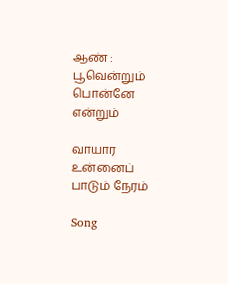ஆண் : பூவென்றும் பொன்னே என்றும்

வாயார உன்னைப் பாடும் நேரம்

Song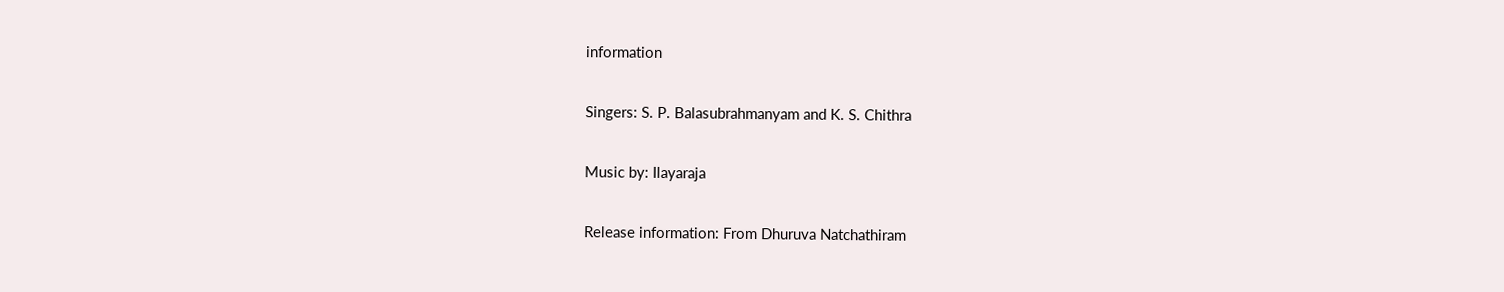information

Singers: S. P. Balasubrahmanyam and K. S. Chithra

Music by: Ilayaraja

Release information: From Dhuruva Natchathiram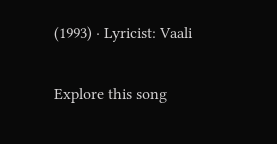(1993) · Lyricist: Vaali

Explore this song